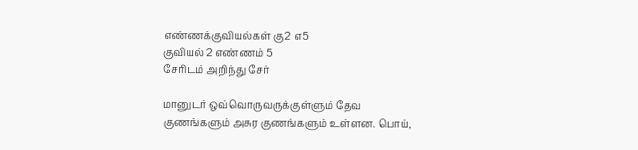எண்ணக்குவியல்கள் கு2 எ5
குவியல் 2 எண்ணம் 5
சேரிடம் அறிந்து சேர்

மானுடர் ஒவ்வொருவருக்குள்ளும் தேவ குணங்களும் அசுர குணங்களும் உள்ளன. பொய்,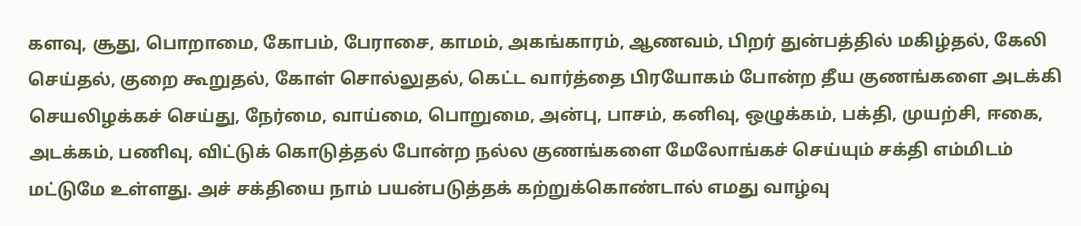களவு, சூது, பொறாமை, கோபம், பேராசை, காமம், அகங்காரம், ஆணவம், பிறர் துன்பத்தில் மகிழ்தல், கேலி செய்தல், குறை கூறுதல், கோள் சொல்லுதல், கெட்ட வார்த்தை பிரயோகம் போன்ற தீய குணங்களை அடக்கி செயலிழக்கச் செய்து, நேர்மை, வாய்மை, பொறுமை, அன்பு, பாசம், கனிவு, ஒழுக்கம், பக்தி, முயற்சி, ஈகை, அடக்கம், பணிவு, விட்டுக் கொடுத்தல் போன்ற நல்ல குணங்களை மேலோங்கச் செய்யும் சக்தி எம்மிடம் மட்டுமே உள்ளது. அச் சக்தியை நாம் பயன்படுத்தக் கற்றுக்கொண்டால் எமது வாழ்வு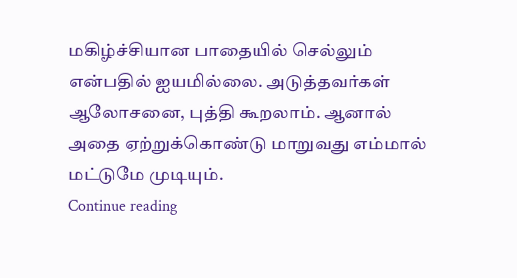மகிழ்ச்சியான பாதையில் செல்லும் என்பதில் ஐயமில்லை. அடுத்தவர்கள் ஆலோசனை, புத்தி கூறலாம். ஆனால் அதை ஏற்றுக்கொண்டு மாறுவது எம்மால் மட்டுமே முடியும்.
Continue reading